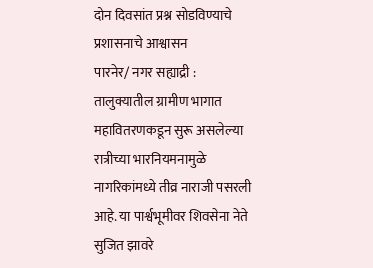दोन दिवसांत प्रश्न सोडविण्याचे प्रशासनाचे आश्वासन
पारनेर/ नगर सह्याद्री :
तालुक्यातील ग्रामीण भागात महावितरणकडून सुरू असलेल्या रात्रीच्या भारनियमनामुळे नागरिकांमध्ये तीव्र नाराजी पसरली आहे. या पार्श्वभूमीवर शिवसेना नेते सुजित झावरे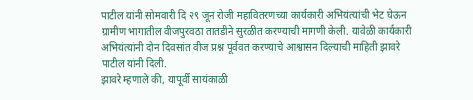पाटील यांनी सोमवारी दि २९ जून रोजी महावितरणच्या कार्यकारी अभियंत्यांची भेट घेऊन ग्रामीण भागातील वीजपुरवठा तातडीने सुरळीत करण्याची मागणी केली. यावेळी कार्यकारी अभियंत्यांनी दोन दिवसांत वीज प्रश्न पूर्ववत करण्याचे आश्वासन दिल्याची माहिती झावरे पाटील यांनी दिली.
झावरे म्हणाले की, यापूर्वी सायंकाळी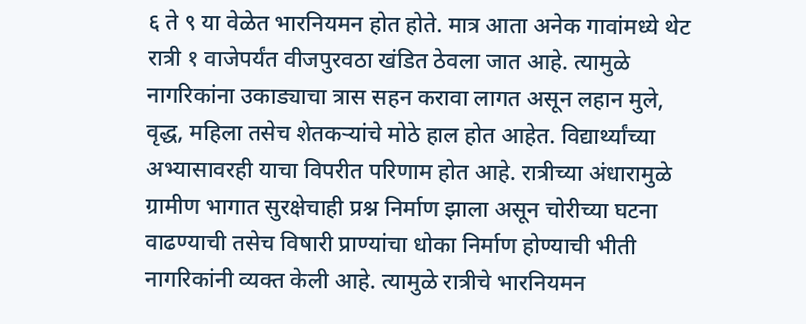६ ते ९ या वेळेत भारनियमन होत होते. मात्र आता अनेक गावांमध्ये थेट रात्री १ वाजेपर्यंत वीजपुरवठा खंडित ठेवला जात आहे. त्यामुळे नागरिकांना उकाड्याचा त्रास सहन करावा लागत असून लहान मुले, वृद्ध, महिला तसेच शेतकऱ्यांचे मोठे हाल होत आहेत. विद्यार्थ्यांच्या अभ्यासावरही याचा विपरीत परिणाम होत आहे. रात्रीच्या अंधारामुळे ग्रामीण भागात सुरक्षेचाही प्रश्न निर्माण झाला असून चोरीच्या घटना वाढण्याची तसेच विषारी प्राण्यांचा धोका निर्माण होण्याची भीती नागरिकांनी व्यक्त केली आहे. त्यामुळे रात्रीचे भारनियमन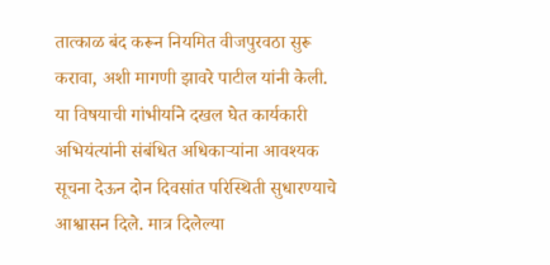तात्काळ बंद करून नियमित वीजपुरवठा सुरू करावा, अशी मागणी झावरे पाटील यांनी केली.
या विषयाची गांभीर्याने दखल घेत कार्यकारी अभियंत्यांनी संबंधित अधिकाऱ्यांना आवश्यक सूचना देऊन दोन दिवसांत परिस्थिती सुधारण्याचे आश्वासन दिले. मात्र दिलेल्या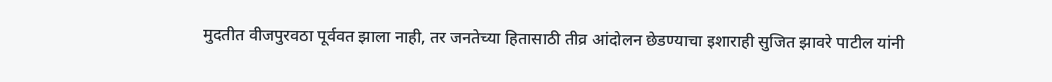मुदतीत वीजपुरवठा पूर्ववत झाला नाही, तर जनतेच्या हितासाठी तीव्र आंदोलन छेडण्याचा इशाराही सुजित झावरे पाटील यांनी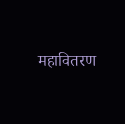महावितरण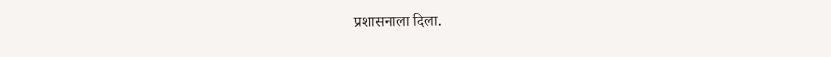प्रशासनाला दिला.